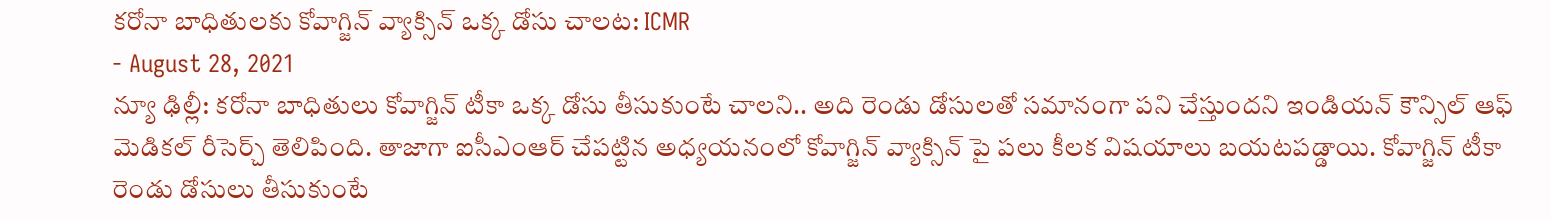కరోనా బాధితులకు కోవాగ్జిన్ వ్యాక్సిన్ ఒక్క డోసు చాలట: ICMR
- August 28, 2021
న్యూ ఢిల్లీ: కరోనా బాధితులు కోవాగ్జిన్ టీకా ఒక్క డోసు తీసుకుంటే చాలని.. అది రెండు డోసులతో సమానంగా పని చేస్తుందని ఇండియన్ కౌన్సిల్ ఆఫ్ మెడికల్ రీసెర్చ్ తెలిపింది. తాజాగా ఐసీఎంఆర్ చేపట్టిన అధ్యయనంలో కోవాగ్జిన్ వ్యాక్సిన్ పై పలు కీలక విషయాలు బయటపడ్డాయి. కోవాగ్జిన్ టీకా రెండు డోసులు తీసుకుంటే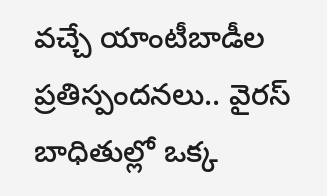వచ్చే యాంటీబాడీల ప్రతిస్పందనలు.. వైరస్ బాధితుల్లో ఒక్క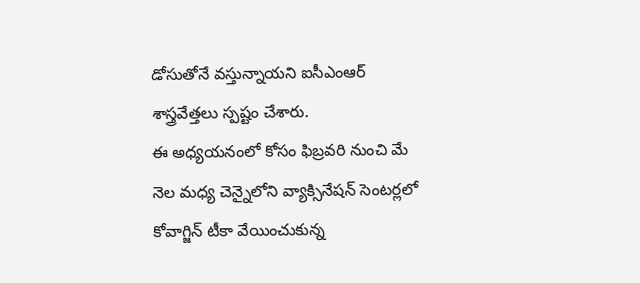డోసుతోనే వస్తున్నాయని ఐసీఎంఆర్ శాస్త్రవేత్తలు స్పష్టం చేశారు.
ఈ అధ్యయనంలో కోసం ఫిబ్రవరి నుంచి మే నెల మధ్య చెన్నైలోని వ్యాక్సినేషన్ సెంటర్లలో కోవాగ్జిన్ టీకా వేయించుకున్న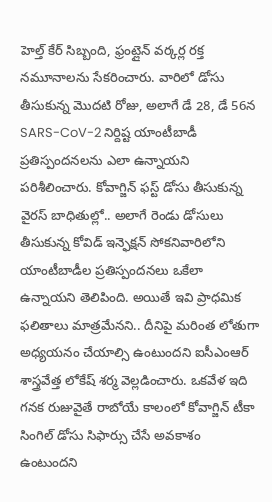హెల్త్ కేర్ సిబ్బంది, ఫ్రంట్లైన్ వర్కర్ల రక్త నమూనాలను సేకరించారు. వారిలో డోసు తీసుకున్న మొదటి రోజు, అలాగే డే 28, డే 56న SARS-CoV-2 నిర్దిష్ట యాంటీబాడీ ప్రతిస్పందనలను ఎలా ఉన్నాయని పరిశీలించారు. కోవాగ్జిన్ ఫస్ట్ డోసు తీసుకున్న వైరస్ బాధితుల్లో.. అలాగే రెండు డోసులు తీసుకున్న కోవిడ్ ఇన్ఫెక్షన్ సోకనివారిలోని యాంటీబాడీల ప్రతిస్పందనలు ఒకేలా ఉన్నాయని తెలిపింది. అయితే ఇవి ప్రాధమిక ఫలితాలు మాత్రమేనని.. దీనిపై మరింత లోతుగా అధ్యయనం చేయాల్సి ఉంటుందని ఐసీఎంఆర్ శాస్త్రవేత్త లోకేష్ శర్మ వెల్లడించారు. ఒకవేళ ఇది గనక రుజువైతే రాబోయే కాలంలో కోవాగ్జిన్ టీకా సింగిల్ డోసు సిఫార్సు చేసే అవకాశం ఉంటుందని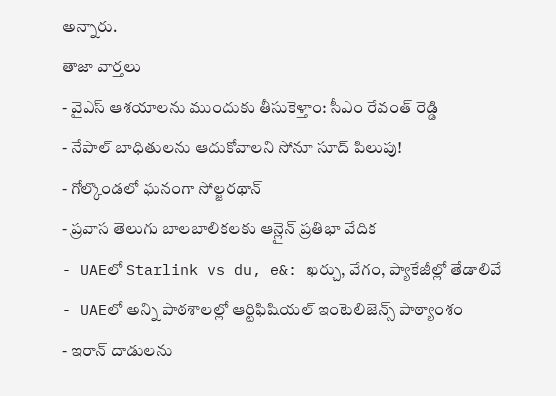అన్నారు.
తాజా వార్తలు
- వైఎస్ ఆశయాలను ముందుకు తీసుకెళ్తాం: సీఎం రేవంత్ రెడ్డి
- నేపాల్ బాధితులను ఆదుకోవాలని సోనూ సూద్ పిలుపు!
- గోల్కొండలో ఘనంగా సోల్జరథాన్
- ప్రవాస తెలుగు బాలబాలికలకు ఆన్లైన్ ప్రతిభా వేదిక
- UAEలో Starlink vs du, e&: ఖర్చు, వేగం, ప్యాకేజీల్లో తేడాలివే
- UAEలో అన్ని పాఠశాలల్లో ఆర్టిఫిషియల్ ఇంటెలిజెన్స్ పాఠ్యాంశం
- ఇరాన్ దాడులను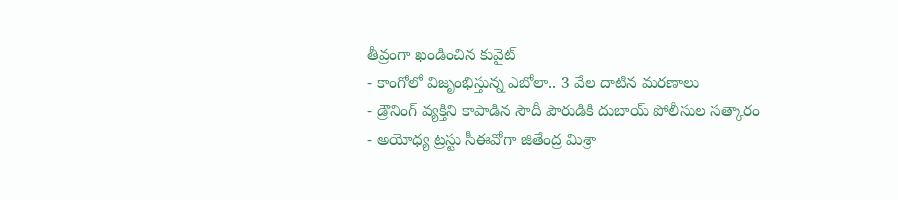తీవ్రంగా ఖండించిన కువైట్
- కాంగోలో విజృంభిస్తున్న ఎబోలా.. 3 వేల దాటిన మరణాలు
- డ్రౌనింగ్ వ్యక్తిని కాపాడిన సౌదీ పౌరుడికి దుబాయ్ పోలీసుల సత్కారం
- అయోధ్య ట్రస్టు సీఈవోగా జితేంద్ర మిశ్రా